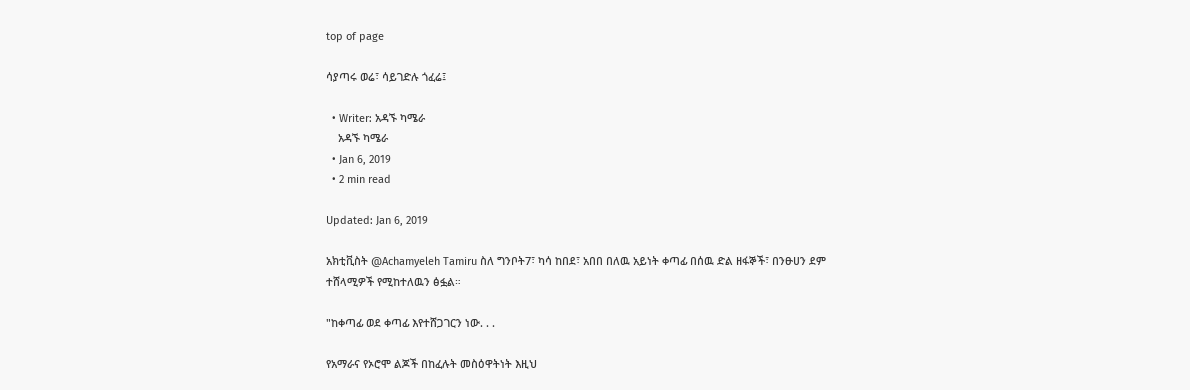top of page

ሳያጣሩ ወሬ፣ ሳይገድሉ ጎፈሬ፤

  • Writer: አዳኙ ካሜራ
    አዳኙ ካሜራ
  • Jan 6, 2019
  • 2 min read

Updated: Jan 6, 2019

አክቲቪስት @Achamyeleh Tamiru ስለ ግንቦት7፣ ካሳ ከበደ፣ አበበ በለዉ አይነት ቀጣፊ በሰዉ ድል ዘፋኞች፣ በንፁሀን ደም ተሸላሚዎች የሚከተለዉን ፅፏል።

"ከቀጣፊ ወደ ቀጣፊ እየተሸጋገርን ነው. . .

የአማራና የኦሮሞ ልጆች በከፈሉት መስዕዋትነት እዚህ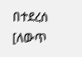በተደረሰ [ለውጥ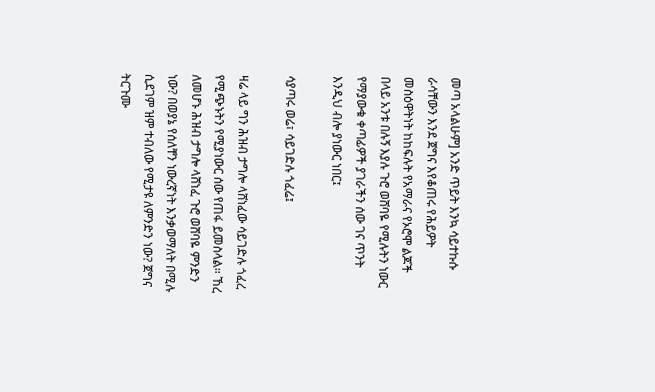መጣ አላልሁም] አንድ ጥይት እንኳ ሳይተኩሱ ራሳቸውን እንደ ጀግና እየቆጠሩ የሕይዎት መስዕዋትነት ከከፍሉት የአማራና የኦሮሞ ልጆች በላይ አንቱ በሉኝ እያሉ ጉሮ ወሸባዬ የሚሉትን ነውር የማያውቁ ቀጣፊዎች ያገራችን ሰው ገና ጥንት እንዲህ ብሎ ያነውር ነበር፤

ሳያጣሩ ወሬ፣ ሳይገድሉ ጎፈሬ፤

ዛሬ ላይ ግን ሕዝብ ታግሎ ላሸነፈው ሳይገድሉ ጎፈረ የሚጭኑትን የሚያነውር ሰው የጠፋ ይመስላል። ኸረ ለመሆኑ ሕዝብ ታግሎ ላሸነፈ ጉሮ ወሸባዬ ምንድን ነው? በወያኔ የሰለቸን ነውረኛነት እንቃወማለት በሚሉ ሲደገም ዝም ተብለው የሚታዩ ለምንድን ነው? ጀግና ትርጉሙ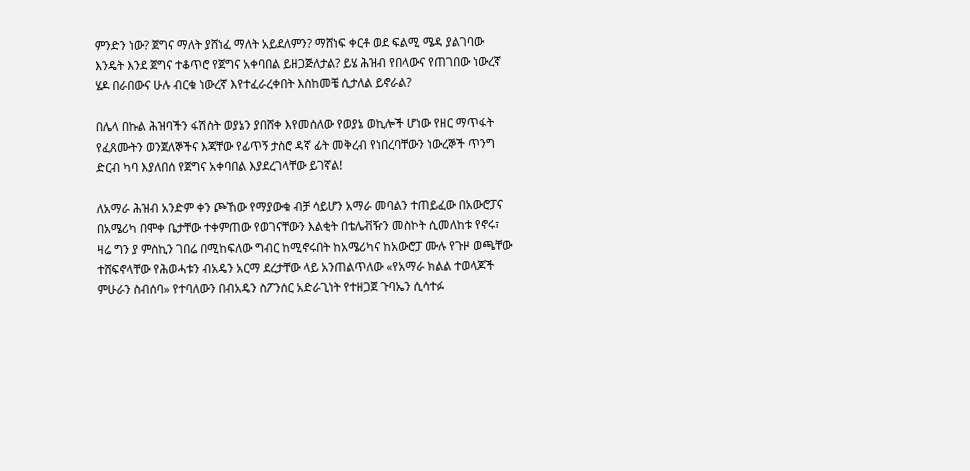ምንድን ነው? ጀግና ማለት ያሸነፈ ማለት አይደለምን? ማሸነፍ ቀርቶ ወደ ፍልሚ ሜዳ ያልገባው እንዴት እንደ ጀግና ተቆጥሮ የጀግና አቀባበል ይዘጋጅለታል? ይሄ ሕዝብ የበላውና የጠገበው ነውረኛ ሄዶ በራበውና ሁሉ ብርቁ ነውረኛ እየተፈራረቀበት እስከመቼ ሲታለል ይኖራል?

በሌላ በኩል ሕዝባችን ፋሽስት ወያኔን ያበሸቀ እየመሰለው የወያኔ ወኪሎች ሆነው የዘር ማጥፋት የፈጸሙትን ወንጀለኞችና እጃቸው የፊጥኝ ታስሮ ዳኛ ፊት መቅረብ የነበረባቸውን ነውረኞች ጥንግ ድርብ ካባ እያለበሰ የጀግና አቀባበል እያደረገላቸው ይገኛል!

ለአማራ ሕዝብ አንድም ቀን ጮኸው የማያውቁ ብቻ ሳይሆን አማራ መባልን ተጠይፈው በአውሮፓና በአሜሪካ በሞቀ ቤታቸው ተቀምጠው የወገናቸውን እልቂት በቴሌቭዥን መስኮት ሲመለከቱ የኖሩ፣ ዛሬ ግን ያ ምስኪን ገበሬ በሚከፍለው ግብር ከሚኖሩበት ከአሜሪካና ከአውሮፓ ሙሉ የጉዞ ወጫቸው ተሸፍኖላቸው የሕወሓቱን ብአዴን አርማ ደረታቸው ላይ አንጠልጥለው «የአማራ ክልል ተወላጆች ምሁራን ስብሰባ» የተባለውን በብአዴን ስፖንሰር አድራጊነት የተዘጋጀ ጉባኤን ሲሳተፉ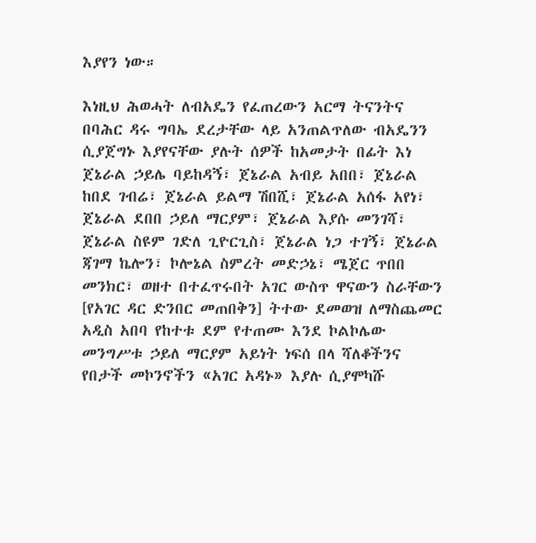እያየን ነው።

እነዚህ ሕወሓት ለብአዴን የፈጠረውን አርማ ትናንትና በባሕር ዳሩ ግባኤ ደረታቸው ላይ አንጠልጥለው ብአዴንን ሲያጀግኑ እያየናቸው ያሉት ሰዎች ከአመታት በፊት እነ ጀኔራል ኃይሌ ባይከዳኝ፣ ጀኔራል አብይ አበበ፣ ጀኔራል ከበደ ገብሬ፣ ጀኔራል ይልማ ሽበሺ፣ ጀኔራል አሰፋ አየነ፣ ጀኔራል ደበበ ኃይለ ማርያም፣ ጀኔራል እያሱ መንገሻ፣ ጀኔራል ስዩም ገድለ ጊዮርጊስ፣ ጀኔራል ነጋ ተገኝ፣ ጀኔራል ጃገማ ኬሎን፣ ኮሎኔል ስምረት መድኃኔ፣ ሜጀር ጥበበ መንክር፣ ወዘተ በተፈጥሩበት አገር ውስጥ ዋናውን ስራቸውን [የአገር ዳር ድንበር መጠበቅን] ትተው ደመወዝ ለማስጨመር አዲስ አበባ የከተቱ ደም የተጠሙ እንደ ኮልኮሌው መንግሥቱ ኃይለ ማርያም አይነት ነፍሰ በላ ሻለቆችንና የበታች መኮንኖችን «አገር አዳኑ» እያሉ ሲያሞካሹ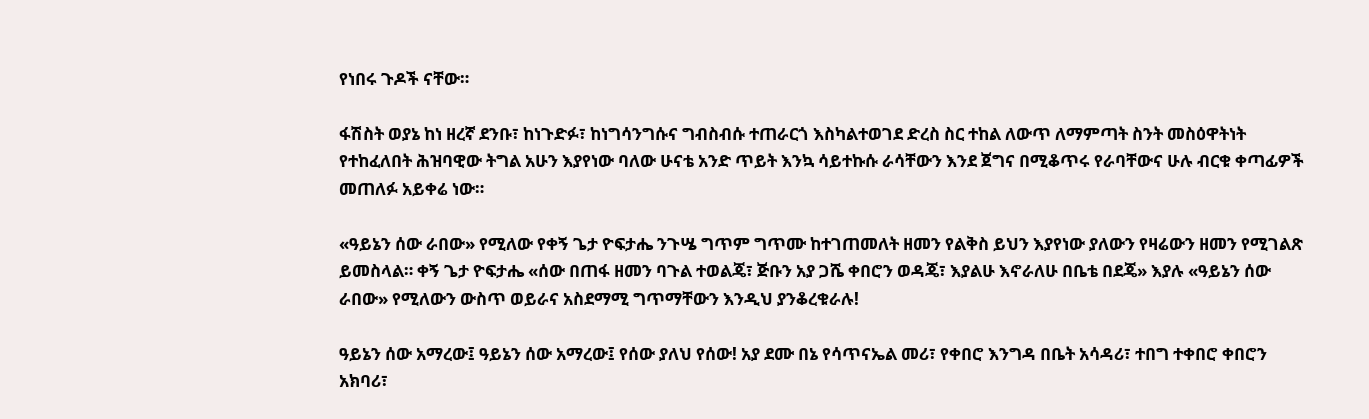የነበሩ ጉዶች ናቸው።

ፋሽስት ወያኔ ከነ ዘረኛ ደንቡ፣ ከነጉድፉ፣ ከነግሳንግሱና ግብስብሱ ተጠራርጎ እስካልተወገደ ድረስ ስር ተከል ለውጥ ለማምጣት ስንት መስዕዋትነት የተከፈለበት ሕዝባዊው ትግል አሁን እያየነው ባለው ሁናቴ አንድ ጥይት እንኳ ሳይተኩሱ ራሳቸውን እንደ ጀግና በሚቆጥሩ የራባቸውና ሁሉ ብርቁ ቀጣፊዎች መጠለፉ አይቀሬ ነው።

«ዓይኔን ሰው ራበው» የሚለው የቀኝ ጌታ ዮፍታሔ ንጉሤ ግጥም ግጥሙ ከተገጠመለት ዘመን የልቅስ ይህን እያየነው ያለውን የዛሬውን ዘመን የሚገልጽ ይመስላል። ቀኝ ጌታ ዮፍታሔ «ሰው በጠፋ ዘመን ባጉል ተወልጄ፣ ጅቡን አያ ጋሼ ቀበሮን ወዳጄ፣ እያልሁ እኖራለሁ በቤቴ በደጄ» እያሉ «ዓይኔን ሰው ራበው» የሚለውን ውስጥ ወይራና አስደማሚ ግጥማቸውን እንዲህ ያንቆረቁራሉ!

ዓይኔን ሰው አማረው፤ ዓይኔን ሰው አማረው፤ የሰው ያለህ የሰው! አያ ደሙ በኔ የሳጥናኤል መሪ፣ የቀበሮ እንግዳ በቤት አሳዳሪ፣ ተበግ ተቀበሮ ቀበሮን አክባሪ፣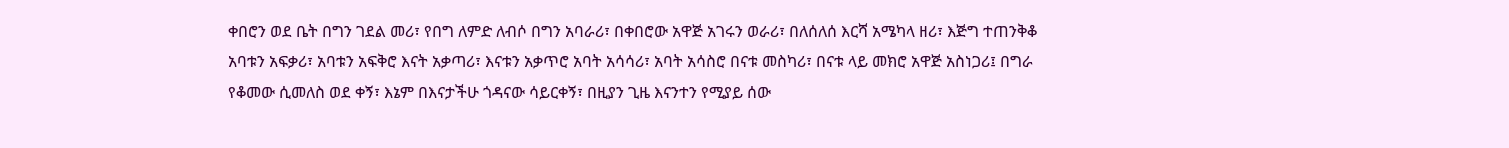ቀበሮን ወደ ቤት በግን ገደል መሪ፣ የበግ ለምድ ለብሶ በግን አባራሪ፣ በቀበሮው አዋጅ አገሩን ወራሪ፣ በለሰለሰ እርሻ አሜካላ ዘሪ፣ እጅግ ተጠንቅቆ አባቱን አፍቃሪ፣ አባቱን አፍቅሮ እናት አቃጣሪ፣ እናቱን አቃጥሮ አባት አሳሳሪ፣ አባት አሳስሮ በናቱ መስካሪ፣ በናቱ ላይ መክሮ አዋጅ አስነጋሪ፤ በግራ የቆመው ሲመለስ ወደ ቀኝ፣ እኔም በእናታችሁ ጎዳናው ሳይርቀኝ፣ በዚያን ጊዜ እናንተን የሚያይ ሰው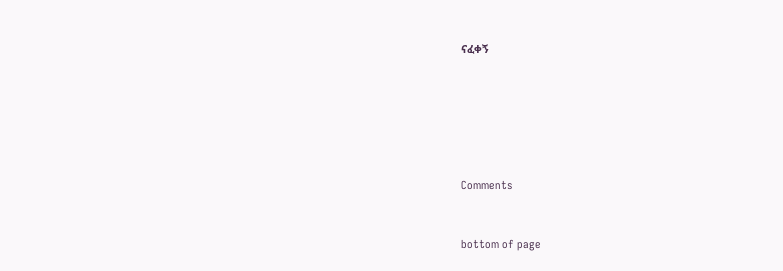ናፈቀኝ






Comments


bottom of page